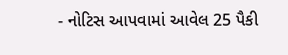- નોટિસ આપવામાં આવેલ 25 પૈકી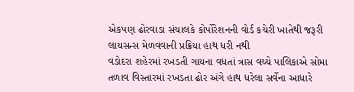એકપણ ઢોરવાડા સંચાલકે કોર્પોરેશનની વોર્ડ કચેરી ખાતેથી જરૂરી લાયસન્સ મેળવવાની પ્રક્રિયા હાથ ધરી નથી
વડોદરા શહેરમાં રખડતી ગાયના વધતાં ત્રાસ વચ્ચે પાલિકાએ સોમા તળાવ વિસ્તારમાં રખડતા ઢોર અંગે હાથ ધરેલા સર્વેના આધારે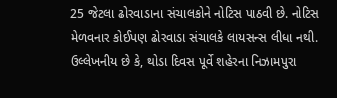25 જેટલા ઢોરવાડાના સંચાલકોને નોટિસ પાઠવી છે. નોટિસ મેળવનાર કોઈપણ ઢોરવાડા સંચાલકે લાયસન્સ લીધા નથી.
ઉલ્લેખનીય છે કે, થોડા દિવસ પૂર્વે શહેરના નિઝામપુરા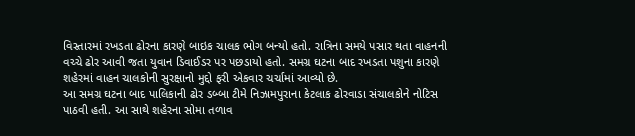વિસ્તારમાં રખડતા ઢોરના કારણે બાઇક ચાલક ભોગ બન્યો હતો. રાત્રિના સમયે પસાર થતા વાહનની વચ્ચે ઢોર આવી જતા યુવાન ડિવાઈડર પર પછડાયો હતો. સમગ્ર ઘટના બાદ રખડતા પશુના કારણે શહેરમાં વાહન ચાલકોની સુરક્ષાનો મુદ્દો ફરી એકવાર ચર્ચામાં આવ્યો છે.
આ સમગ્ર ઘટના બાદ પાલિકાની ઢોર ડબ્બા ટીમે નિઝામપુરાના કેટલાક ઢોરવાડા સંચાલકોને નોટિસ પાઠવી હતી. આ સાથે શહેરના સોમા તળાવ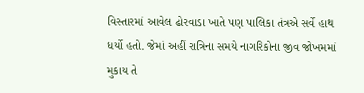વિસ્તારમાં આવેલ ઢોરવાડા ખાતે પણ પાલિકા તંત્રએ સર્વે હાથ ધર્યો હતો. જેમાં અહીં રાત્રિના સમયે નાગરિકોના જીવ જોખમમાં મુકાય તે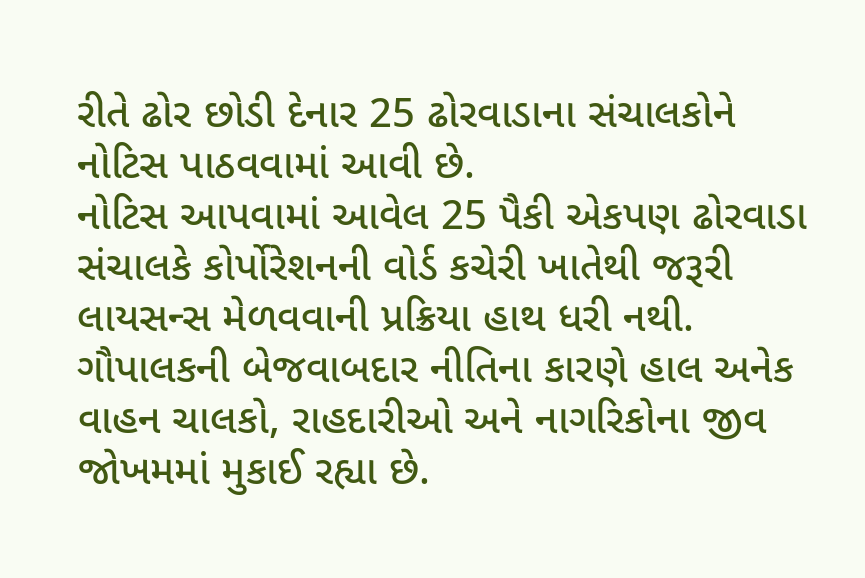રીતે ઢોર છોડી દેનાર 25 ઢોરવાડાના સંચાલકોને નોટિસ પાઠવવામાં આવી છે.
નોટિસ આપવામાં આવેલ 25 પૈકી એકપણ ઢોરવાડા સંચાલકે કોર્પોરેશનની વોર્ડ કચેરી ખાતેથી જરૂરી લાયસન્સ મેળવવાની પ્રક્રિયા હાથ ધરી નથી. ગૌપાલકની બેજવાબદાર નીતિના કારણે હાલ અનેક વાહન ચાલકો, રાહદારીઓ અને નાગરિકોના જીવ જોખમમાં મુકાઈ રહ્યા છે.